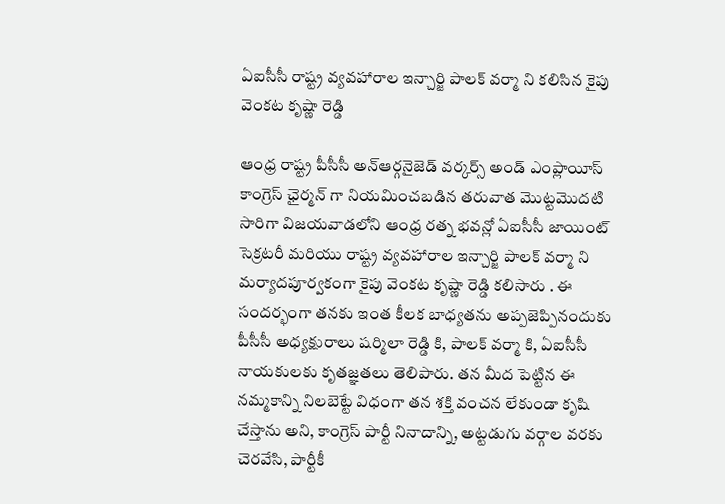ఏఐసీసీ రాష్ట్ర వ్యవహారాల ఇన్చార్జి పాలక్ వర్మా ని కలిసిన కైపు వెంకట కృష్ణా రెడ్డి

ఆంధ్ర రాష్ట్ర పీసీసీ అన్ఆర్గనైజెడ్ వర్కర్స్ అండ్ ఎంప్లాయీస్ కాంగ్రెస్ ఛైర్మన్ గా నియమించబడిన తరువాత మొట్టమొదటి సారిగా విజయవాడలోని ఆంధ్ర రత్న భవన్లో ఏఐసీసీ జాయింట్ సెక్రటరీ మరియు రాష్ట్ర వ్యవహారాల ఇన్చార్జి పాలక్ వర్మా ని మర్యాదపూర్వకంగా కైపు వెంకట కృష్ణా రెడ్డి కలిసారు . ఈ సందర్భంగా తనకు ఇంత కీలక బాధ్యతను అప్పజెప్పినందుకు పీసీసీ అధ్యక్షురాలు షర్మిలా రెడ్డి కి, పాలక్ వర్మా కి, ఏఐసీసీ నాయకులకు కృతజ్ఞతలు తెలిపారు. తన మీద పెట్టిన ఈ నమ్మకాన్ని నిలబెట్టే విధంగా తన శక్తి వంచన లేకుండా కృషి చేస్తాను అని, కాంగ్రెస్ పార్టీ నినాదాన్ని, అట్టడుగు వర్గాల వరకు చెరవేసి, పార్టీకీ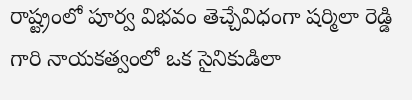రాష్ట్రంలో పూర్వ విభవం తెచ్చేవిధంగా షర్మిలా రెడ్డి గారి నాయకత్వంలో ఒక సైనికుడిలా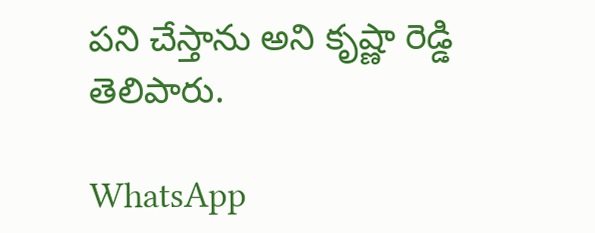పని చేస్తాను అని కృష్ణా రెడ్డి తెలిపారు.

WhatsApp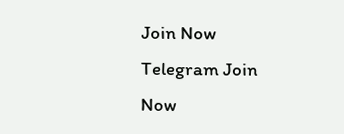Join Now
Telegram Join Now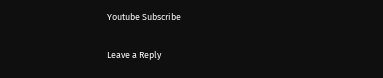Youtube Subscribe

Leave a Reply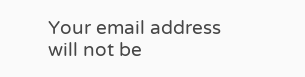Your email address will not be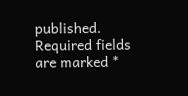published. Required fields are marked *